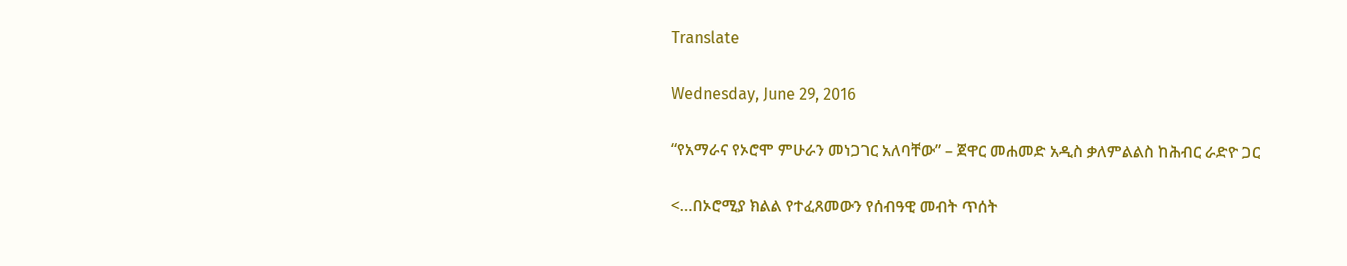Translate

Wednesday, June 29, 2016

“የአማራና የኦሮሞ ምሁራን መነጋገር አለባቸው” – ጀዋር መሐመድ አዲስ ቃለምልልስ ከሕብር ራድዮ ጋር

<…በኦሮሚያ ክልል የተፈጸመውን የሰብዓዊ መብት ጥሰት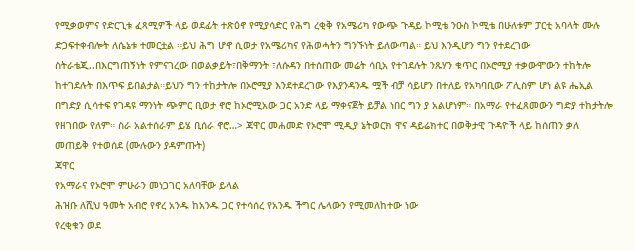የሚቃወምና የድርጊቱ ፈጻሚዎች ላይ ወደፊት ተጽዕኖ የሚያሳድር የሕግ ረቂቅ የአሜሪካ የውጭ ጉዳይ ኮሚቴ ንዑስ ኮሚቴ በሁለቱም ፓርቲ አባላት ሙሉ ድጋፍተቀብሎት ለሴኔቱ ተመርቷል ።ይህ ሕግ ሆኖ ሲወታ የአሜሪካና የሕወሓትን ግንኙነት ይለውጣል። ይህ እንዲሆን ግን የተደረገው ስትራቴጂ..በእርግጠኝነት የምናገረው በወልቃይት፣በቅማንት ፣ለሱዳን በተሰጠው መሬት ሳቢአ የተገደሉት ንጹሃን ቁጥር በኦሮሚያ ተቃውሞውን ተከትሎ ከተገደሉት በእጥፍ ይበልታል።ይህን ግን ተከታትሎ በኦሮሚያ እንደተደረገው የእያንዳንዱ ሟች ብቻ ሳይሆን በተለይ የአካባቢው ፖሊስም ሆነ ልዩ ሔኢል በግድያ ሲሳተፍ የገዳዩ ማንነት ጭምር ቢወታ ኖሮ ከኦሮሚአው ጋር አንድ ላይ ማቀናጀት ይቻል ነበር ግን ያ አልሆነም። በአማራ የተፈጸመውን ግድያ ተከታትሎ የዘገበው የለም። ስራ አልተሰራም ይሄ ቢሰራ ኖሮ…> ጃዋር መሐመድ የኦሮሞ ሚዲያ ኔትወርክ ዋና ዳይሬክተር በወቅታዊ ጉዳዮች ላይ ከሰጠን ቃለ መጠይቅ የተወሰደ (ሙሉውን ያዳምጡት)
ጃዋር
የአማራና የኦሮሞ ምሁራን መነጋገር አለባቸው ይላል
ሕዝቡ ለሺህ ዓመት አብሮ የኖረ አንዱ ከአንዱ ጋር የተሳሰረ የአንዱ ችግር ሌላውን የሚመለከተው ነው
የረቂቁን ወደ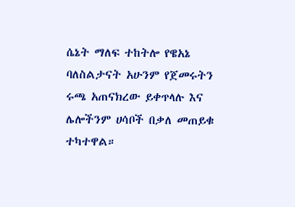ሴኔት ማለፍ ተከትሎ የዌአኔ ባለስልታናት አሁንም የጀመሩትን ሩጫ አጠናክረው ይቀጥላሉ እና ሌሎችንም ሀሳቦች በቃለ መጠይቁ ተካተዋል።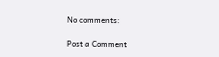No comments:

Post a Comment